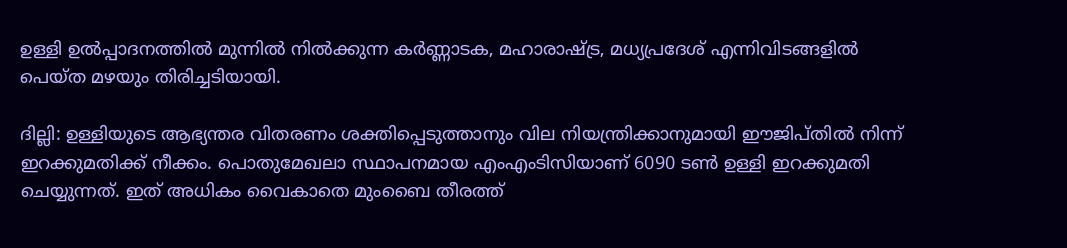ഉള്ളി ഉൽപ്പാദനത്തിൽ മുന്നിൽ നിൽക്കുന്ന കർണ്ണാടക, മഹാരാഷ്ട്ര, മധ്യപ്രദേശ് എന്നിവിടങ്ങളിൽ പെയ്ത മഴയും തിരിച്ചടിയായി.

ദില്ലി: ഉള്ളിയുടെ ആഭ്യന്തര വിതരണം ശക്തിപ്പെടുത്താനും വില നിയന്ത്രിക്കാനുമായി ഈജിപ്തിൽ നിന്ന് ഇറക്കുമതിക്ക് നീക്കം. പൊതുമേഖലാ സ്ഥാപനമായ എംഎംടിസിയാണ് 6090 ടൺ ഉള്ളി ഇറക്കുമതി ചെയ്യുന്നത്. ഇത് അധികം വൈകാതെ മുംബൈ തീരത്ത്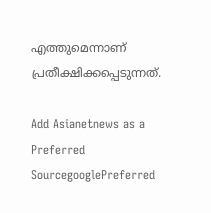എത്തുമെന്നാണ് പ്രതീക്ഷിക്കപ്പെടുന്നത്.

Add Asianetnews as a Preferred SourcegooglePreferred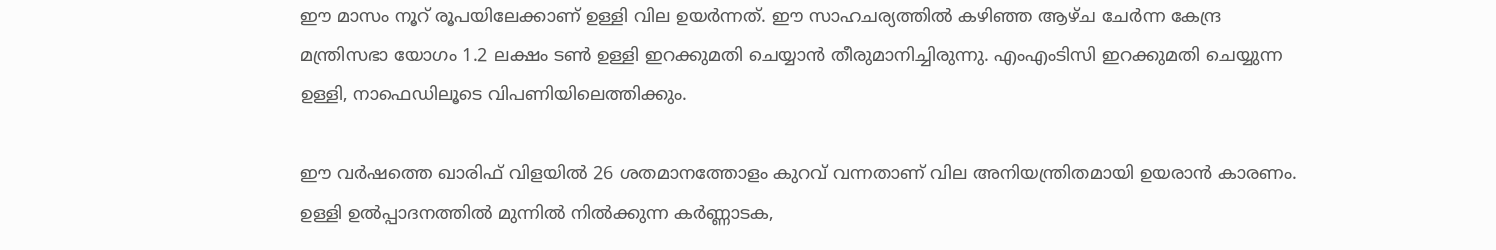ഈ മാസം നൂറ് രൂപയിലേക്കാണ് ഉള്ളി വില ഉയർന്നത്. ഈ സാഹചര്യത്തിൽ കഴിഞ്ഞ ആഴ്ച ചേർന്ന കേന്ദ്ര മന്ത്രിസഭാ യോഗം 1.2 ലക്ഷം ടൺ ഉള്ളി ഇറക്കുമതി ചെയ്യാൻ തീരുമാനിച്ചിരുന്നു. എംഎംടിസി ഇറക്കുമതി ചെയ്യുന്ന ഉള്ളി, നാഫെഡിലൂടെ വിപണിയിലെത്തിക്കും.

ഈ വർഷത്തെ ഖാരിഫ് വിളയിൽ 26 ശതമാനത്തോളം കുറവ് വന്നതാണ് വില അനിയന്ത്രിതമായി ഉയരാൻ കാരണം. ഉള്ളി ഉൽപ്പാദനത്തിൽ മുന്നിൽ നിൽക്കുന്ന കർണ്ണാടക,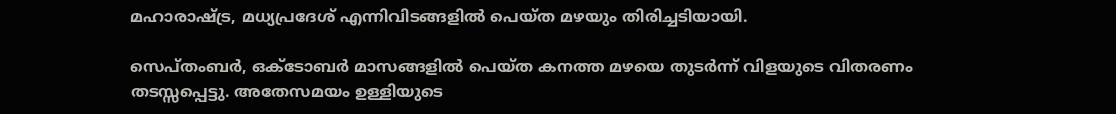മഹാരാഷ്ട്ര, മധ്യപ്രദേശ് എന്നിവിടങ്ങളിൽ പെയ്ത മഴയും തിരിച്ചടിയായി.

സെപ്തംബർ, ഒക്ടോബർ മാസങ്ങളിൽ പെയ്ത കനത്ത മഴയെ തുടർന്ന് വിളയുടെ വിതരണം തടസ്സപ്പെട്ടു. അതേസമയം ഉള്ളിയുടെ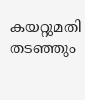കയറ്റുമതി തടഞ്ഞും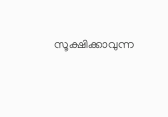സൂക്ഷിക്കാവുന്ന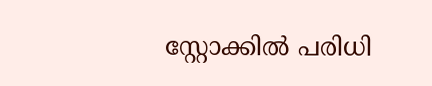സ്റ്റോക്കിൽ പരിധി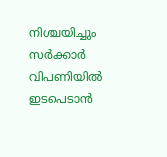നിശ്ചയിച്ചും സർക്കാർ വിപണിയിൽ ഇടപെടാൻ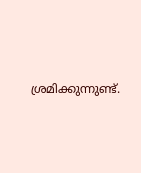ശ്രമിക്കുന്നുണ്ട്.